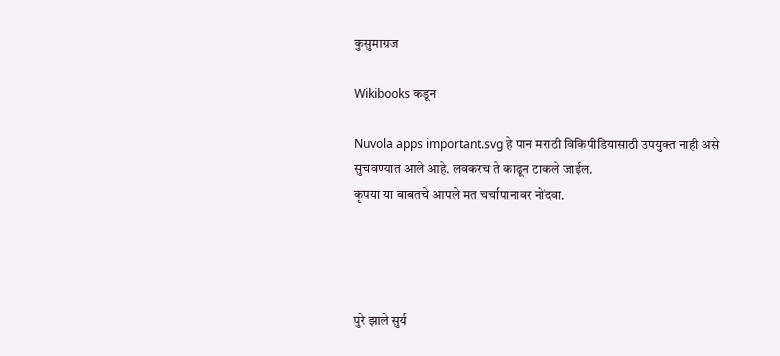कुसुमाग्रज

Wikibooks कडून

Nuvola apps important.svg हे पान मराठी विकिपीडियासाठी उपयुक्त नाही असे सुचवण्यात आले आहे. लवकरच ते काढून टाकले जाईल.
कृपया या बाबतचे आपले मत चर्चापानावर नोंदवा.




पुरे झाले सुर्य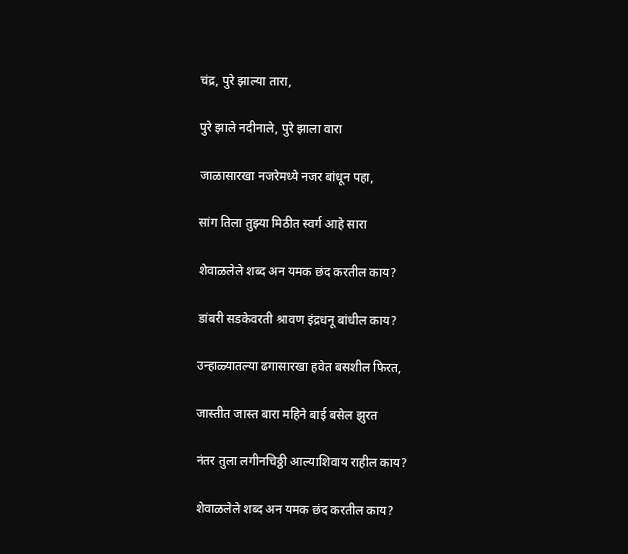चंद्र, पुरे झाल्या तारा,

पुरे झाले नदीनाले, पुरे झाला वारा

जाळासारखा नजरेमध्ये नजर बांधून पहा,

सांग तिला तुझ्या मिठीत स्वर्ग आहे सारा

शेवाळलेले शब्द अन यमक छंद करतील काय?

डांबरी सडकेवरती श्रावण इंद्रधनू बांधील काय?

उन्हाळ्यातल्या ढगासारखा हवेत बसशील फिरत,

जास्तीत जास्त बारा महिने बाई बसेल झुरत

नंतर तुला लगीनचिठ्ठी आल्याशिवाय राहील काय?

शेवाळलेले शब्द अन यमक छंद करतील काय?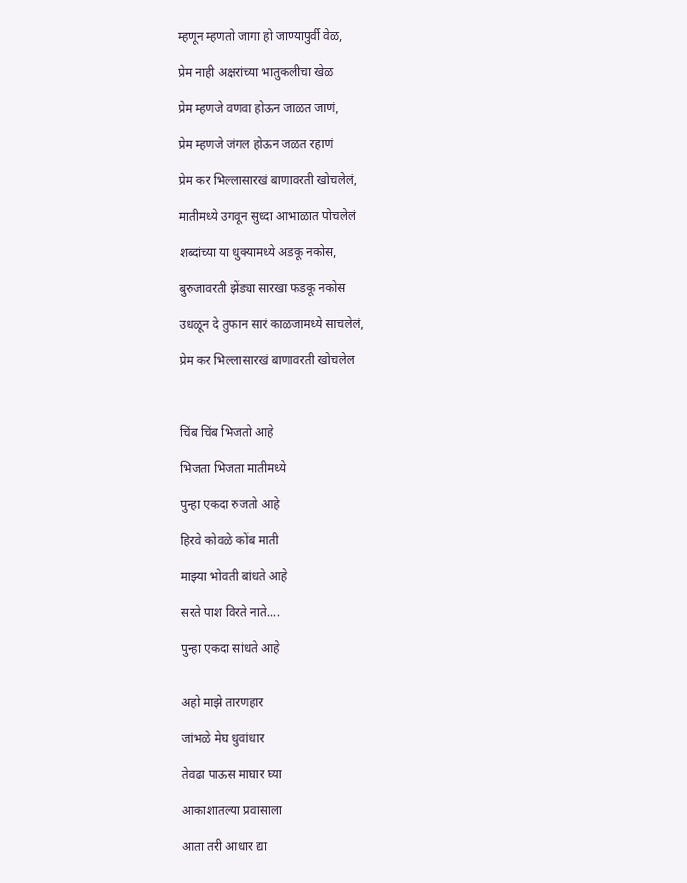म्हणून म्हणतो जागा हो जाण्यापुर्वी वेळ,

प्रेम नाही अक्षरांच्या भातुकलीचा खेळ

प्रेम म्हणजे वणवा होऊन जाळत जाणं,

प्रेम म्हणजे जंगल होऊन जळत रहाणं

प्रेम कर भिल्लासारखं बाणावरती खोचलेलं,

मातीमध्ये उगवून सुध्दा आभाळात पोचलेलं

शब्दांच्या या धुक्यामध्ये अडकू नकोस,

बुरुजावरती झेंड्या सारखा फडकू नकोस

उधळून दे तुफान सारं काळजामध्ये साचलेलं,

प्रेम कर भिल्लासारखं बाणावरती खोचलेल



चिंब चिंब भिजतो आहे

भिजता भिजता मातीमध्ये

पुन्हा एकदा रुजतो आहे

हिरवे कोवळे कोंब माती

माझ्या भोवती बांधते आहे

सरते पाश विरते नाते....

पुन्हा एकदा सांधते आहे


अहो माझे तारणहार

जांभळे मेघ धुवांधार

तेवढा पाऊस माघार घ्या

आकाशातल्या प्रवासाला

आता तरी आधार द्या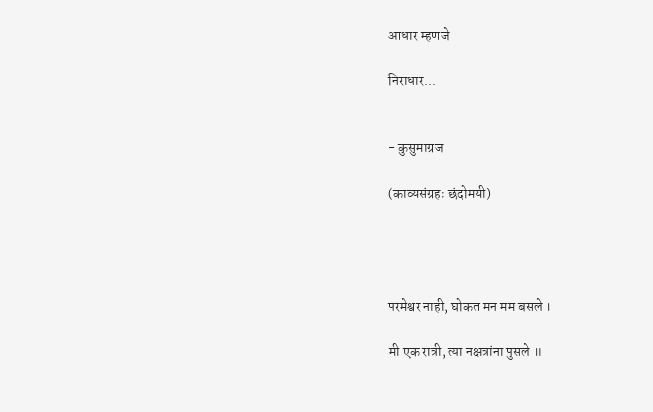आधार म्हणजे

निराधार...


- कुसुमाग्रज

(काव्यसंग्रहः छंदोमयी)




परमेश्वर नाही, घोकत मन मम बसले ।

मी एक रात्री, त्या नक्षत्रांना पुसले ॥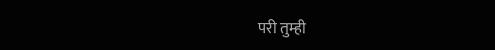परी तुम्ही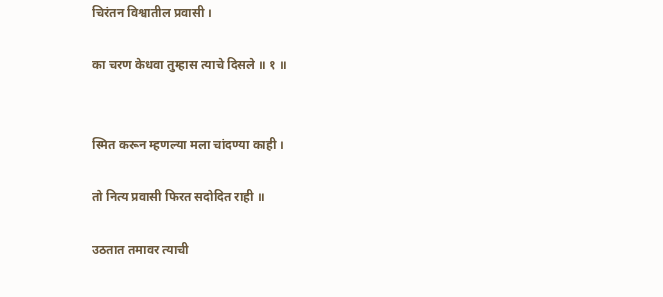चिरंतन विश्वातील प्रवासी ।

का चरण केधवा तुम्हास त्याचे दिसले ॥ १ ॥


स्मित करून म्हणल्या मला चांदण्या काही ।

तो नित्य प्रवासी फिरत सदोदित राही ॥

उठतात तमावर त्याची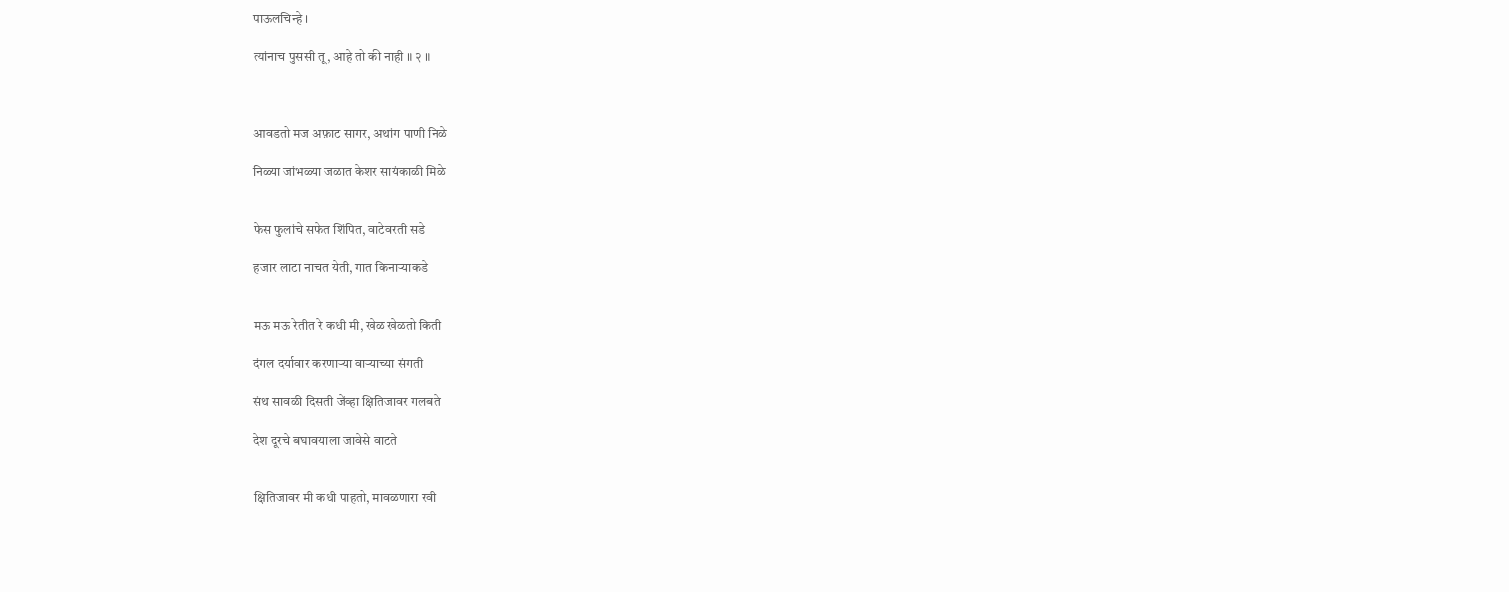पाऊलचिन्हे ।

त्यांनाच पुससी तू, आहे तो की नाही ॥ २ ॥



आवडतो मज अफ़ाट सागर, अथांग पाणी निळे

निळ्या जांभळ्या जळात केशर सायंकाळी मिळे


फेस फुलांचे सफेत शिंपित, वाटेवरती सडे

हजार लाटा नाचत येती, गात किनाऱ्याकडे


मऊ मऊ रेतीत रे कधी मी, खेळ खेळतो किती

दंगल दर्यावार करणाऱ्या वाऱ्याच्या संगती

संथ सावळी दिसती जेंव्हा क्षितिजावर गलबते

देश दूरचे बघावयाला जावेसे वाटते


क्षितिजावर मी कधी पाहतो, मावळणारा रवी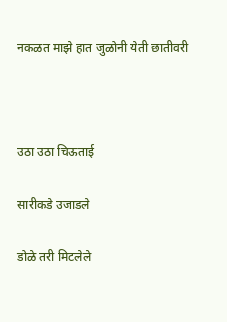नकळत माझे हात जुळोनी येती छातीवरी



उठा उठा चिऊताई

सारीकडे उजाडले

डोळे तरी मिटलेले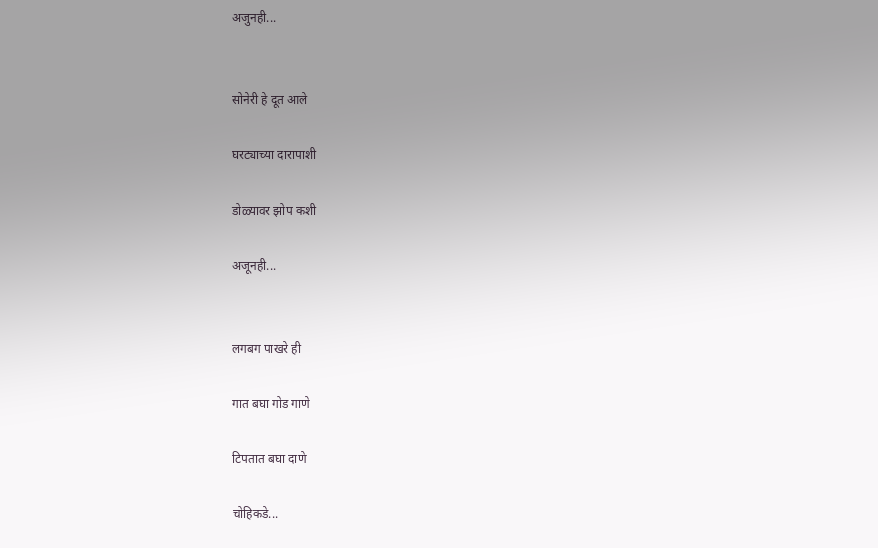अजुनही...


सोनेरी हे दूत आले

घरट्याच्या दारापाशी

डोळ्यावर झोप कशी

अजूनही...


लगबग पाखरे ही

गात बघा गोड गाणे

टिपतात बघा दाणे

चोहिकडे...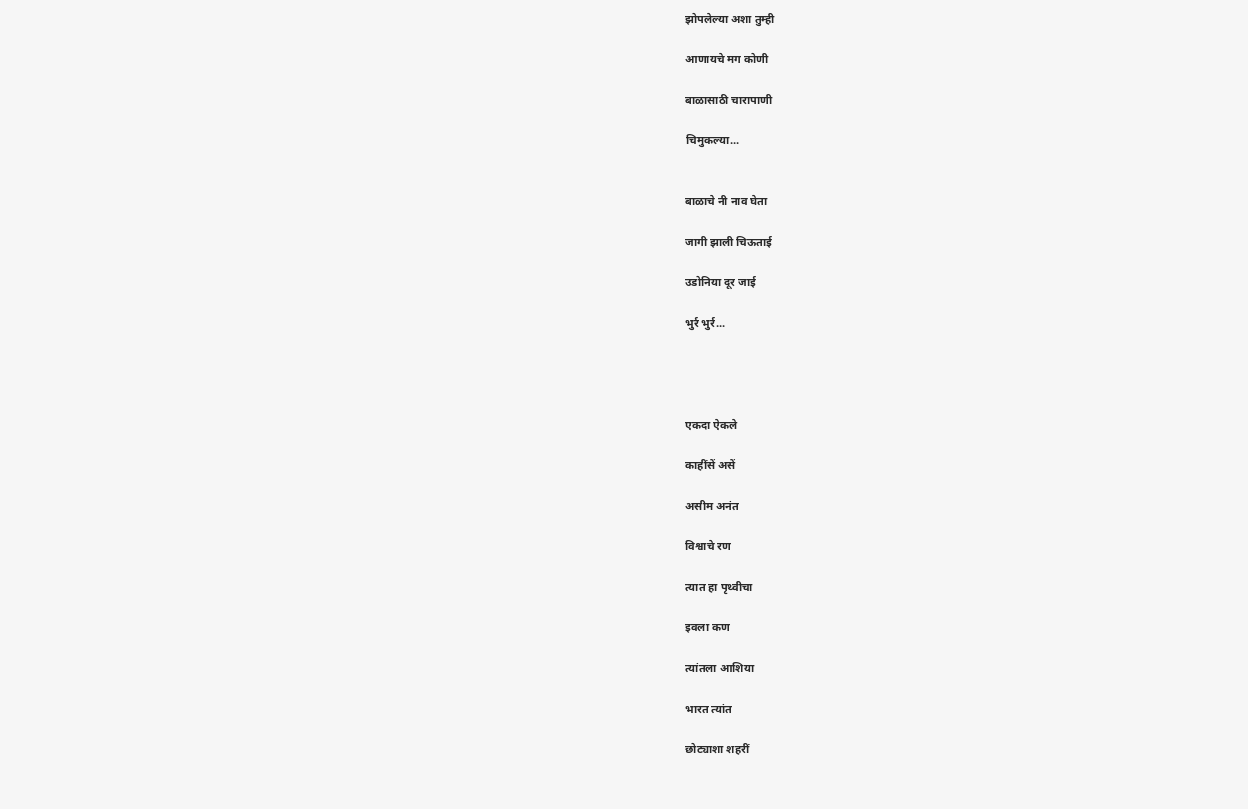झोपलेल्या अशा तुम्ही

आणायचे मग कोणी

बाळासाठी चारापाणी

चिमुकल्या...


बाळाचे नी नाव घेता

जागी झाली चिऊताई

उडोनिया दूर जाई

भुर्र भुर्र...




एकदा ऐकले

काहींसें असें

असीम अनंत

विश्वाचे रण

त्यात हा पृथ्वीचा

इवला कण

त्यांतला आशिया

भारत त्यांत

छोट्याशा शहरीं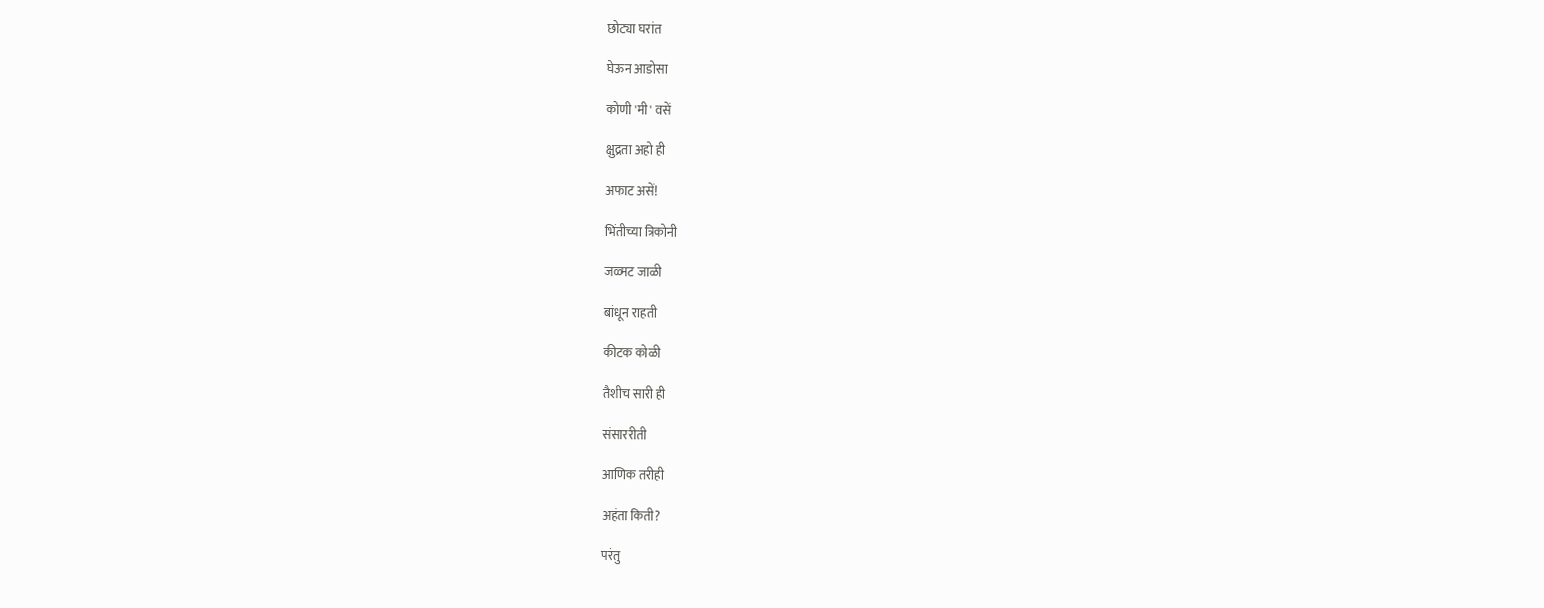छोट्या घरांत

घेऊन आडोसा

कोणी 'मी' वसें

क्षुद्रता अहो ही

अफाट असें!

भिंतीच्या त्रिकोनी

जळ्मट जाळी

बांधून राहती

कीटक कोळी

तैशीच सारी ही

संसाररीती

आणिक तरीही

अहंता किती?

परंतु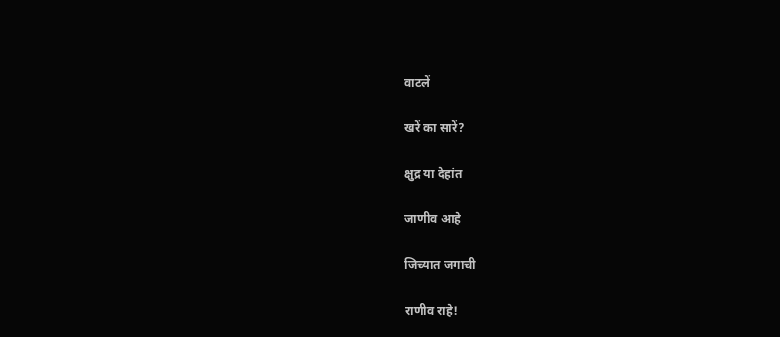वाटलें

खरें का सारें?

क्षुद्र या देहांत

जाणीव आहे

जिच्यात जगाची

राणीव राहे!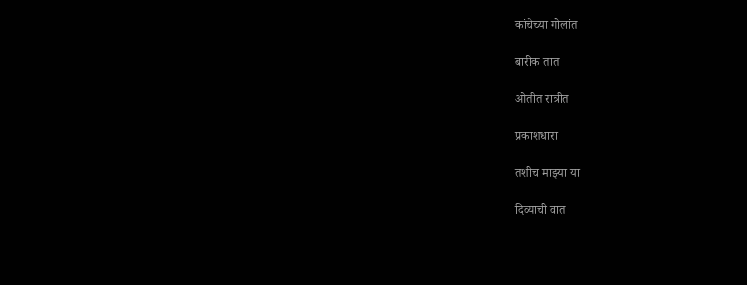कांचेच्या गोलांत

बारीक तात

ओतीत रात्रीत

प्रकाशधारा

तशीच माझ्या या

दिव्याची वात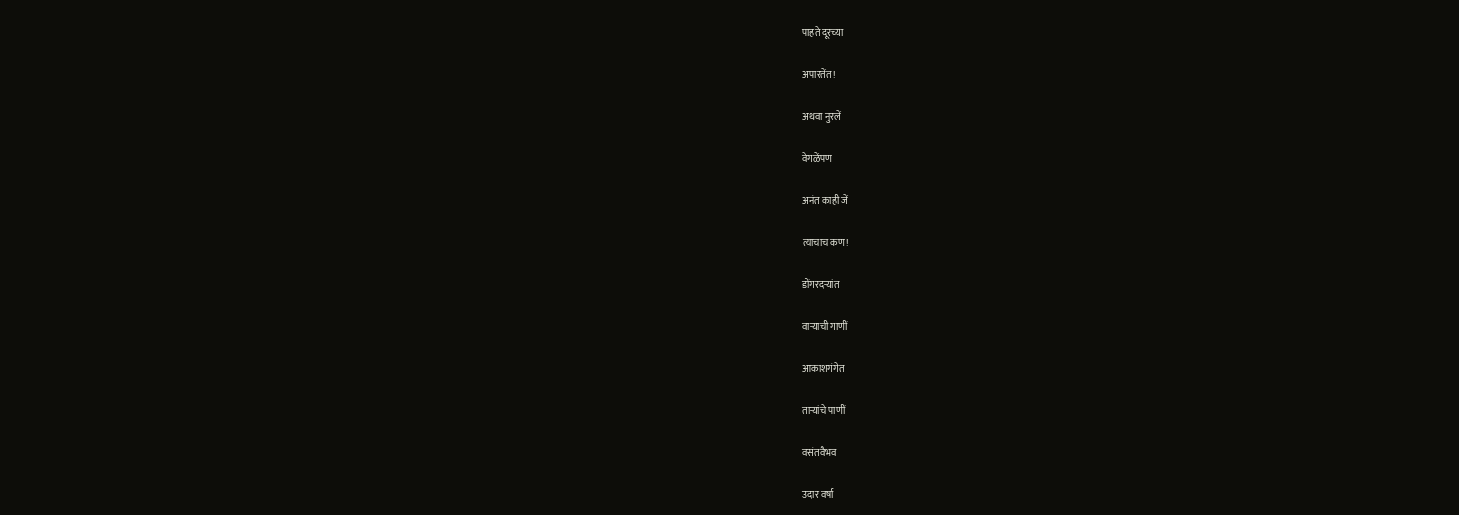पाहते दूरच्या

अपारतेंत!

अथवा नुरलें

वेगळेंपण

अनंत काही जें

त्याचाच कण!

डोंगरदऱ्यांत

वाऱ्याची गाणीं

आकाशगंगेत

ताऱ्यांचे पाणीं

वसंतवैभव

उदार वर्षा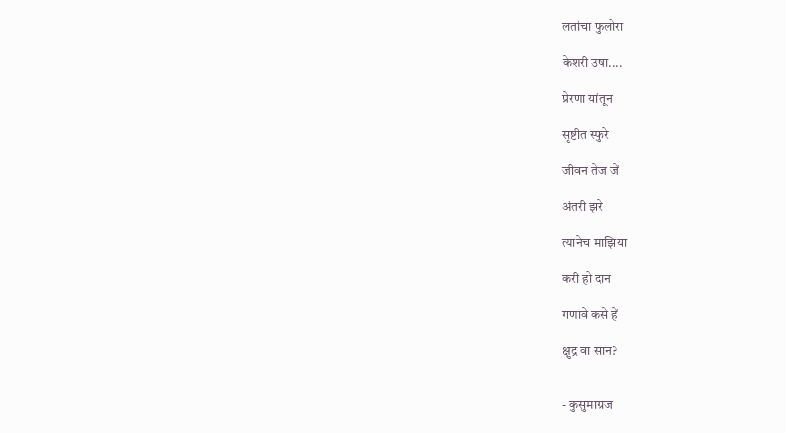लतांचा फुलोरा

केशरी उषा....

प्रेरणा यांतून

सृष्टीत स्फुरे

जीवन तेज जें

अंतरी झरे

त्यानेच माझिया

करी हो दान

गणावे कसे हें

क्षुद्र वा सान?


- कुसुमाग्रज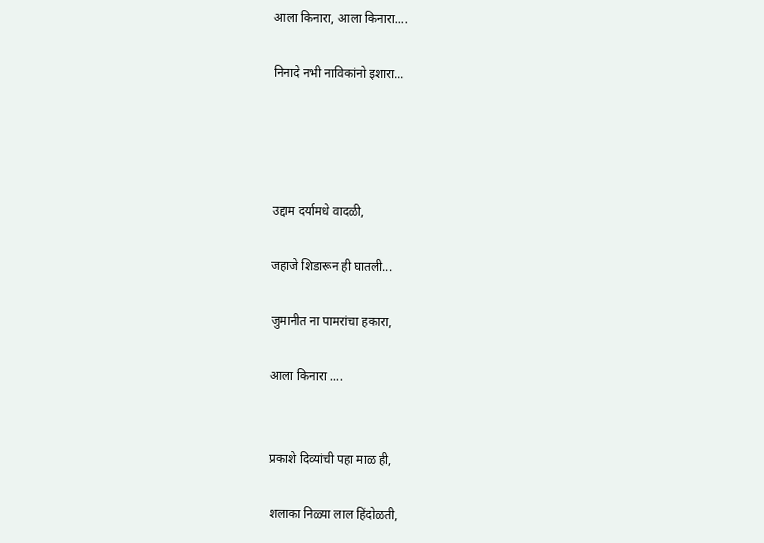आला किनारा, आला किनारा....

निनादे नभी नाविकांनो इशारा...




उद्दाम दर्यामधे वादळी,

जहाजे शिडारून ही घातली...

जुमानीत ना पामरांचा हकारा,

आला किनारा ....


प्रकाशे दिव्यांची पहा माळ ही,

शलाका निळ्या लाल हिंदोळती,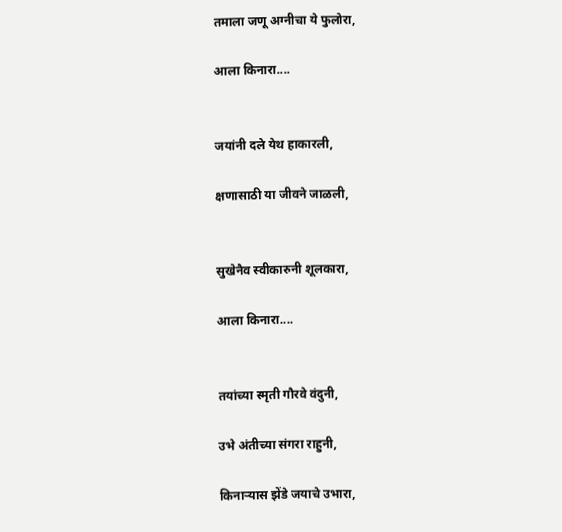तमाला जणू अग्नीचा ये फुलोरा,

आला किनारा....


जयांनी दले येथ हाकारली,

क्षणासाठी या जीवने जाळली,


सुखेनैव स्वीकारुनी शूलकारा,

आला किनारा....


तयांच्या स्मृती गौरवे वंदुनी,

उभे अंतीच्या संगरा राहुनी,

किनाऱ्यास झेंडे जयाचे उभारा,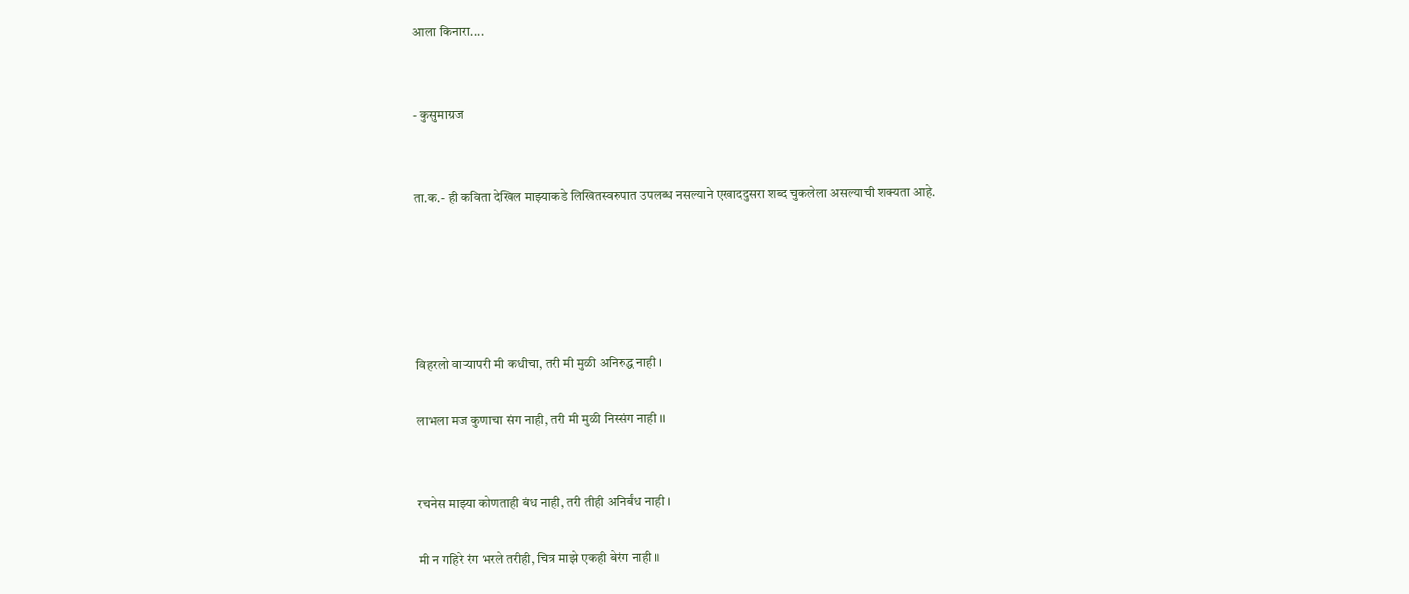आला किनारा....


- कुसुमाग्रज


ता.क.- ही कविता देखिल माझ्याकडे लिखितस्वरुपात उपलब्ध नसल्याने एखाददुसरा शब्द चुकलेला असल्याची शक्यता आहे.





विहरलो वाऱ्यापरी मी कधीचा, तरी मी मुळी अनिरुद्ध नाही ।

लाभला मज कुणाचा संग नाही, तरी मी मुळी निस्संग नाही ।।


रचनेस माझ्या कोणताही बंध नाही, तरी तीही अनिर्बंध नाही ।

मी न गहिरे रंग भरले तरीही, चित्र माझे एकही बेरंग नाही ॥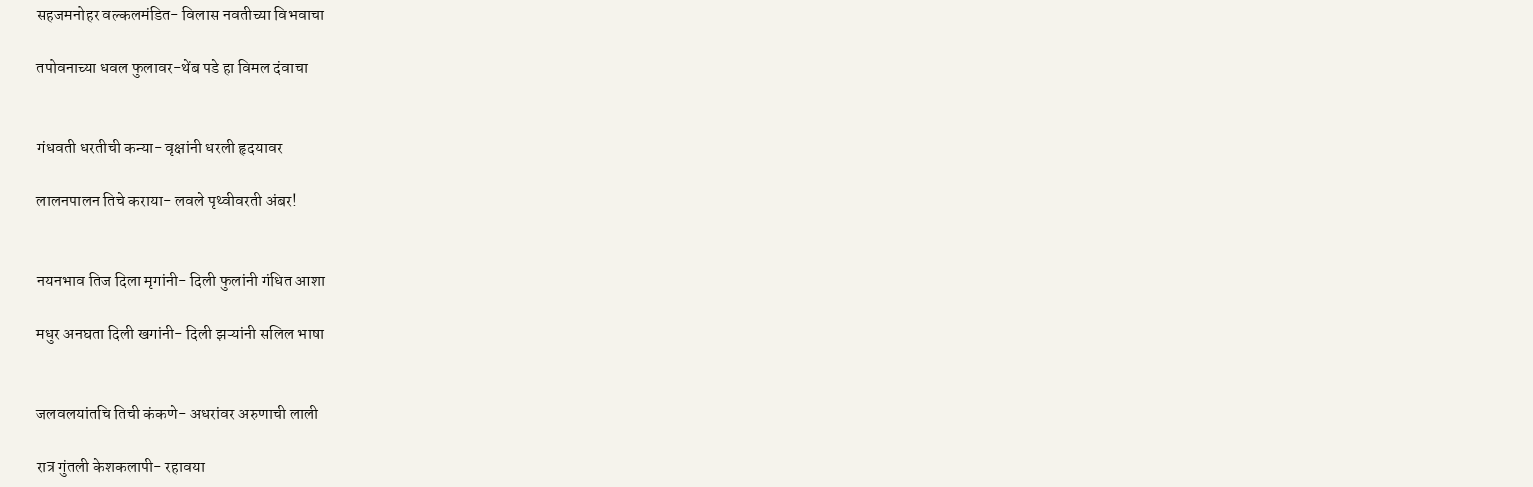सहजमनोहर वल्कलमंडित- विलास नवतीच्या विभवाचा

तपोवनाच्या धवल फुलावर-थेंब पडे हा विमल दंवाचा


गंधवती धरतीची कन्या- वृक्षांनी धरली हृदयावर

लालनपालन तिचे कराया- लवले पृथ्वीवरती अंबर!


नयनभाव तिज दिला मृगांनी- दिली फुलांनी गंधित आशा

मधुर अनघता दिली खगांनी- दिली झऱ्यांनी सलिल भाषा


जलवलयांतचि तिची कंकणे- अधरांवर अरुणाची लाली

रात्र गुंतली केशकलापी- रहावया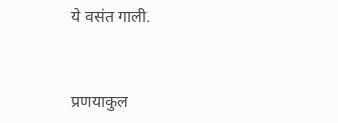ये वसंत गाली.


प्रणयाकुल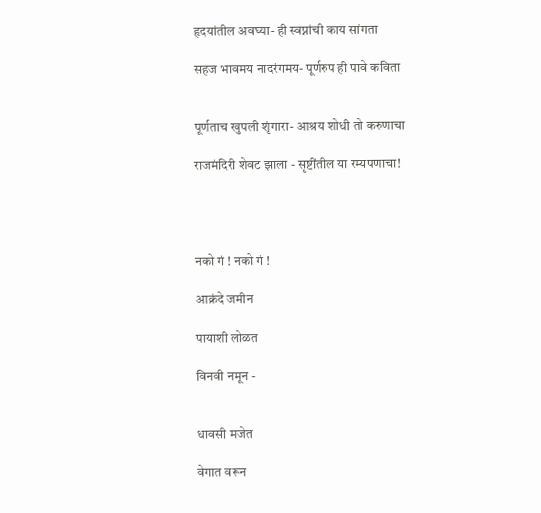हृदयांतील अवघ्या- ही स्वप्नांची काय सांगता

सहज भावमय नादरंगमय- पूर्णरुप ही पावे कविता


पूर्णताच खुपली शृंगारा- आश्रय शोधी तो करुणाचा

राजमंदिरी शेवट झाला - सृष्टींतील या रम्यपणाचा!




नको गं ! नको गं !

आक्रंदे जमीन

पायाशी लोळत

विनवी नमून -


धावसी मजेत

वेगात वरून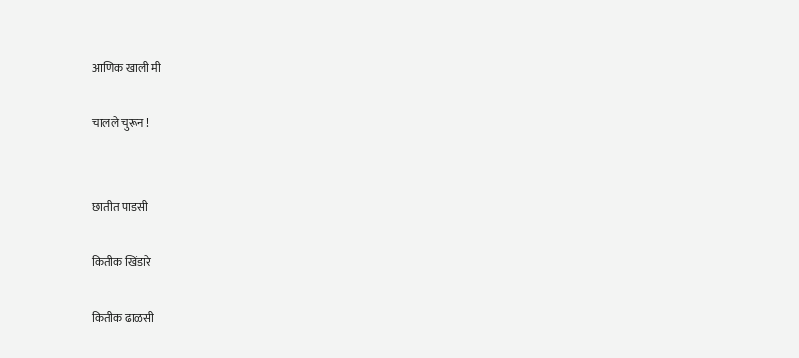आणिक खाली मी

चालले चुरून !


छातीत पाडसी

कितीक खिंडारे

कितीक ढाळसी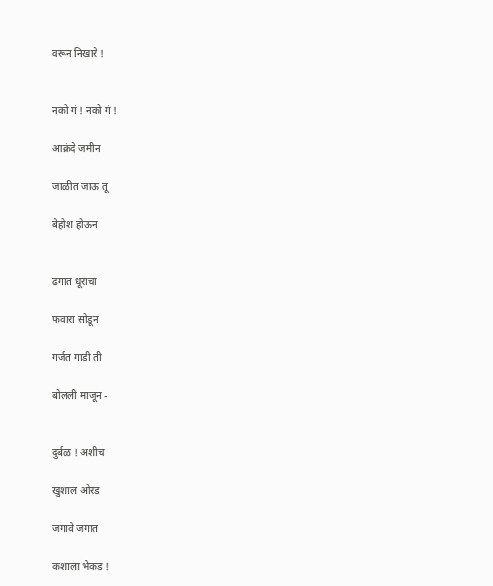वरून निखारे !


नको गं ! नको गं !

आक्रंदे जमीन

जाळीत जाऊ तू

बेहोश होऊन


ढगात धूराचा

फवारा सोडून

गर्जत गाडी ती

बोलली माजून -


दुर्बळ ! अशीच

खुशाल ओरड

जगावे जगात

कशाला भेकड !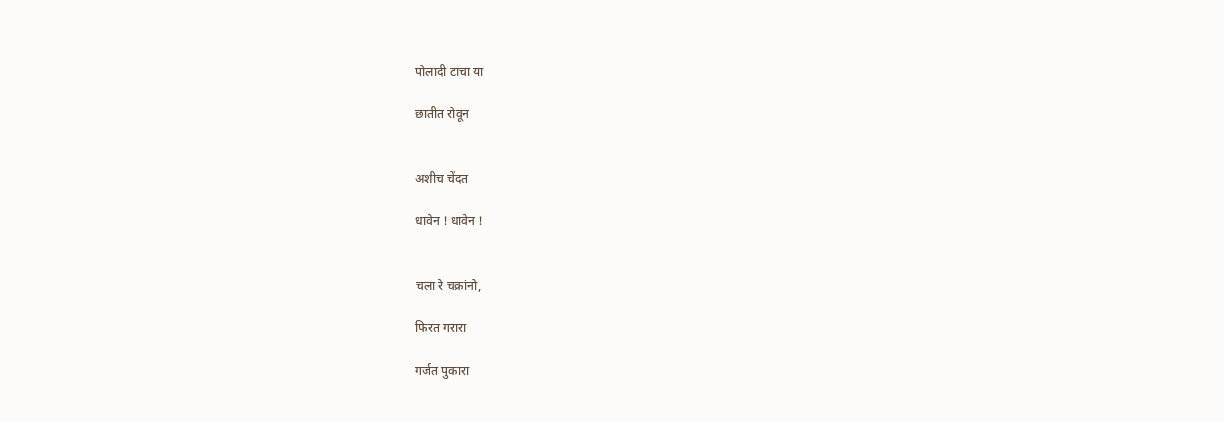पोलादी टाचा या

छातीत रोवून


अशीच चेंदत

धावेन ! धावेन !


चला रे चक्रांनो,

फिरत गरारा

गर्जत पुकारा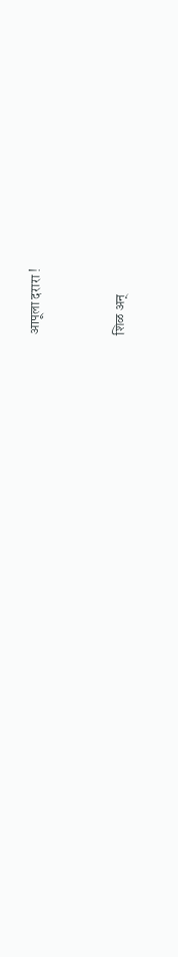आपूला दरारा !


शिळ अन्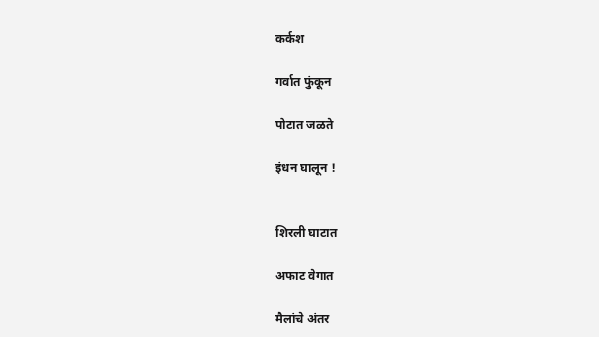कर्कश

गर्वात फुंकून

पोटात जळते

इंधन घालून !


शिरली घाटात

अफाट वेगात

मैलांचे अंतर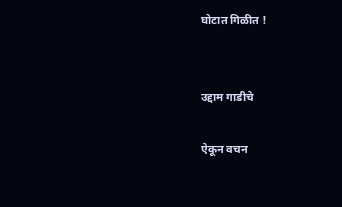घोटात गिळीत !


उद्दाम गाडीचे

ऐकून वचन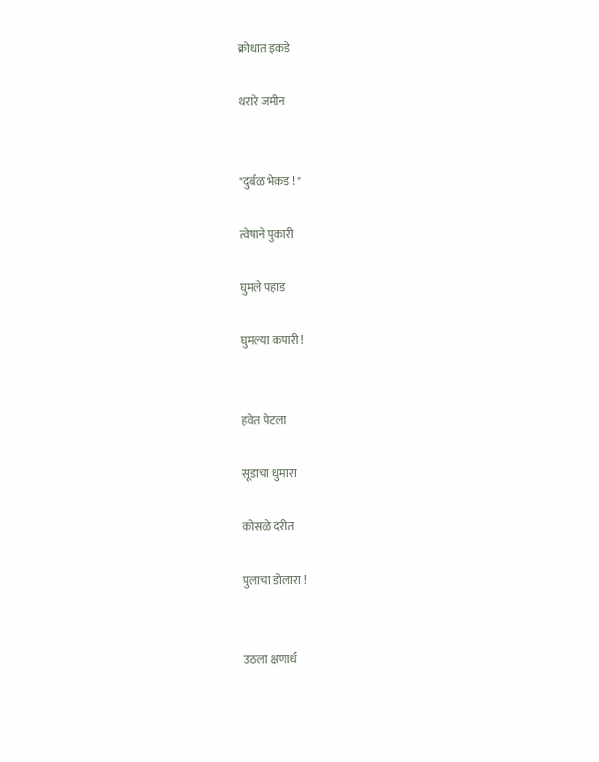क्रोधात इकडे

थरारे जमीन


"दुर्बळ भेकड ! "

त्वेषाने पुकारी

घुमले पहाड

घुमल्या कपारी !


हवेत पेटला

सूडाचा धुमारा

कोसळे दरीत

पुलाचा डोलारा !


उठला क्षणार्ध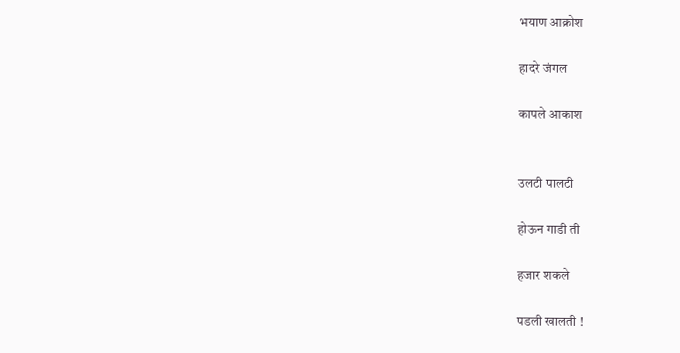भयाण आक्रोश

हादरे जंगल

कापले आकाश


उलटी पालटी

होऊन गाडी ती

हजार शकले

पडली खालती !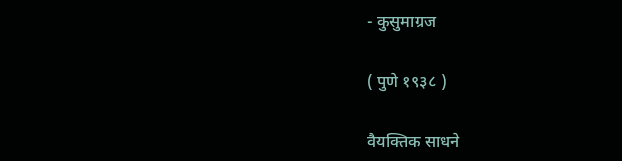- कुसुमाग्रज

( पुणे १९३८ )

वैयक्‍तिक साधने